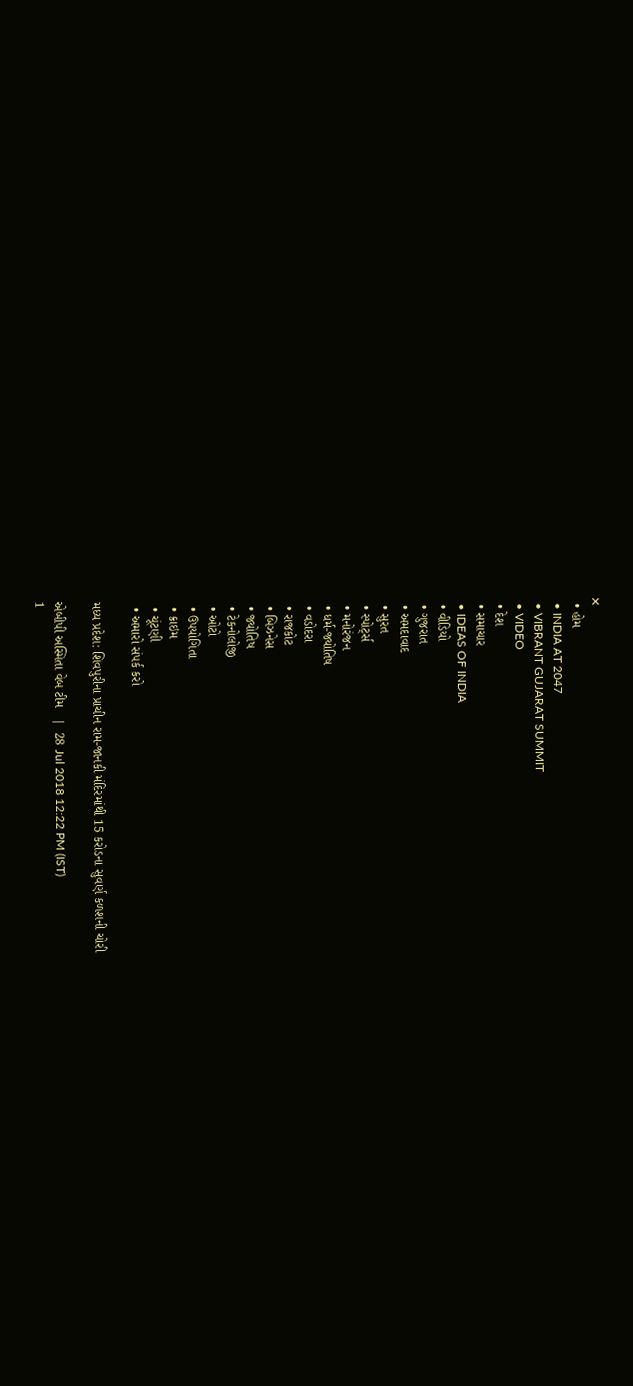✕
  • હોમ
  • INDIA AT 2047
  • VIBRANT GUJARAT SUMMIT
  • VIDEO
  • દેશ
  • સમાચાર
  • IDEAS OF INDIA
  • વીડિયો
  • ગુજરાત
  • અમદાવાદ
  • સુરત
  • સ્પોર્ટ્સ
  • મનોરંજન
  • ધર્મ-જ્યોતિષ
  • વડોદરા
  • રાજકોટ
  • બિઝનેસ
  • જ્યોતિષ
  • ટેકનોલોજી
  • ઓટો
  • ઉપયોગિતા
  • ક્રાઇમ
  • ચૂંટણી
  • અમારો સંપર્ક કરો

મધ્ય પ્રદેશ: શિવપુરીના પ્રાચીન રામ-જાનકી મંદિરમાંથી 15 કરોડના સુવર્ણ કળશની ચોરી

એબીપી અસ્મિતા વેબ ટીમ   |  28 Jul 2018 12:22 PM (IST)
1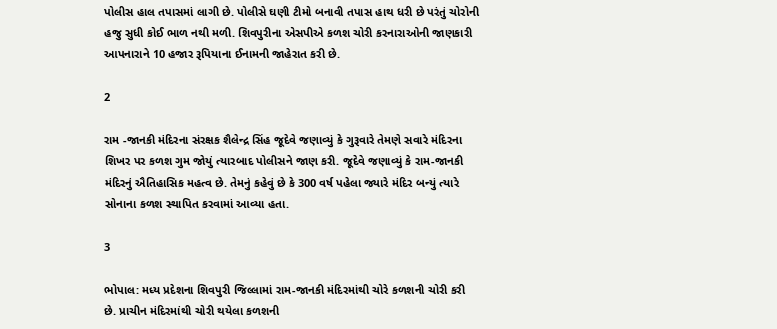પોલીસ હાલ તપાસમાં લાગી છે. પોલીસે ઘણી ટીમો બનાવી તપાસ હાથ ધરી છે પરંતું ચોરોની હજુ સુધી કોઈ ભાળ નથી મળી. શિવપુરીના એસપીએ કળશ ચોરી કરનારાઓની જાણકારી આપનારાને 10 હજાર રૂપિયાના ઈનામની જાહેરાત કરી છે.

2

રામ -જાનકી મંદિરના સંરક્ષક શૈલેન્દ્ર સિંહ જૂદેવે જણાવ્યું કે ગુરૂવારે તેમણે સવારે મંદિરના શિખર પર કળશ ગુમ જોયું ત્યારબાદ પોલીસને જાણ કરી. જૂદેવે જણાવ્યું કે રામ-જાનકી મંદિરનું ઐતિહાસિક મહત્વ છે. તેમનું કહેવું છે કે 300 વર્ષ પહેલા જ્યારે મંદિર બન્યું ત્યારે સોનાના કળશ સ્થાપિત કરવામાં આવ્યા હતા.

3

ભોપાલ: મધ્ય પ્રદેશના શિવપુરી જિલ્લામાં રામ-જાનકી મંદિરમાંથી ચોરે કળશની ચોરી કરી છે. પ્રાચીન મંદિરમાંથી ચોરી થયેલા કળશની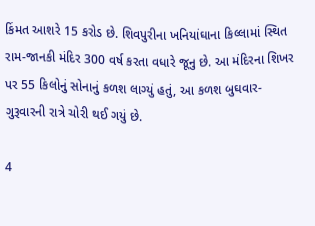કિંમત આશરે 15 કરોડ છે. શિવપુરીના ખનિયાંઘાના કિલ્લામાં સ્થિત રામ-જાનકી મંદિર 300 વર્ષ કરતા વધારે જૂનુ છે. આ મંદિરના શિખર પર 55 કિલોનું સોનાનું કળશ લાગ્યું હતું, આ કળશ બુઘવાર-ગુરૂવારની રાત્રે ચોરી થઈ ગયું છે.

4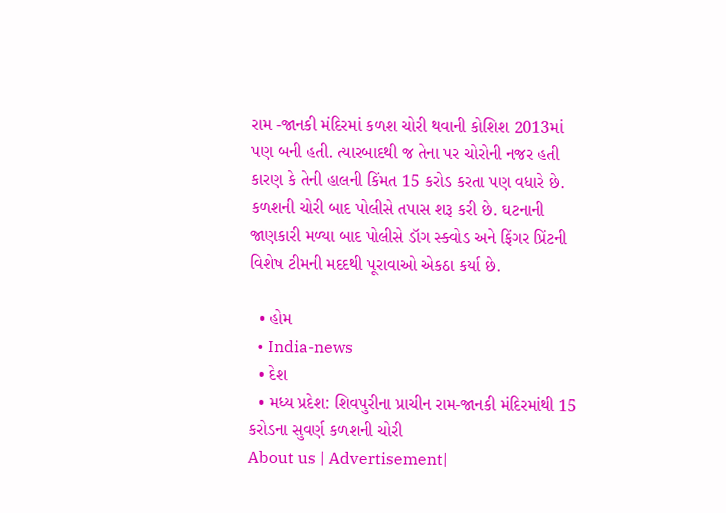રામ -જાનકી મંદિરમાં કળશ ચોરી થવાની કોશિશ 2013માં પણ બની હતી. ત્યારબાદથી જ તેના પર ચોરોની નજર હતી કારણ કે તેની હાલની કિંમત 15 કરોડ કરતા પણ વધારે છે. કળશની ચોરી બાદ પોલીસે તપાસ શરૂ કરી છે. ઘટનાની જાણકારી મળ્યા બાદ પોલીસે ડૉગ સ્ક્વોડ અને ફિંગર પ્રિંટની વિશેષ ટીમની મદદથી પૂરાવાઓ એકઠા કર્યા છે.

  • હોમ
  • India-news
  • દેશ
  • મધ્ય પ્રદેશ: શિવપુરીના પ્રાચીન રામ-જાનકી મંદિરમાંથી 15 કરોડના સુવર્ણ કળશની ચોરી
About us | Advertisement|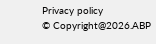Privacy policy
© Copyright@2026.ABP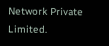Network Private Limited.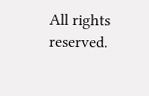All rights reserved.